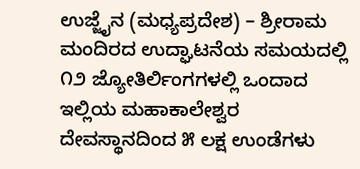ಉಜ್ಜೈನ (ಮಧ್ಯಪ್ರದೇಶ) – ಶ್ರೀರಾಮ ಮಂದಿರದ ಉದ್ಘಾಟನೆಯ ಸಮಯದಲ್ಲಿ ೧೨ ಜ್ಯೋತಿರ್ಲಿಂಗಗಳಲ್ಲಿ ಒಂದಾದ ಇಲ್ಲಿಯ ಮಹಾಕಾಲೇಶ್ವರ ದೇವಸ್ಥಾನದಿಂದ ೫ ಲಕ್ಷ ಉಂಡೆಗಳು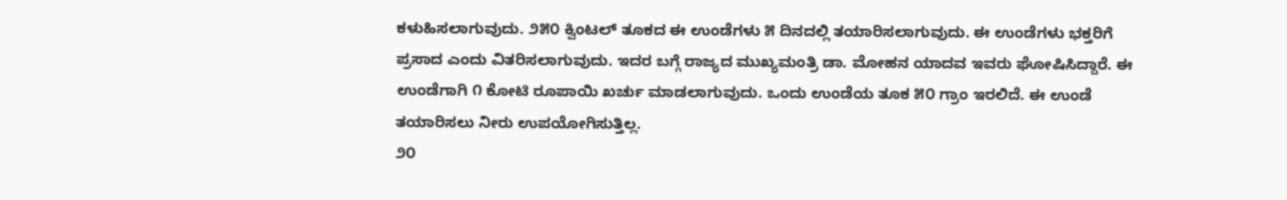ಕಳುಹಿಸಲಾಗುವುದು. ೨೫೦ ಕ್ವಿಂಟಲ್ ತೂಕದ ಈ ಉಂಡೆಗಳು ೫ ದಿನದಲ್ಲಿ ತಯಾರಿಸಲಾಗುವುದು. ಈ ಉಂಡೆಗಳು ಭಕ್ತರಿಗೆ ಪ್ರಸಾದ ಎಂದು ವಿತರಿಸಲಾಗುವುದು. ಇದರ ಬಗ್ಗೆ ರಾಜ್ಯದ ಮುಖ್ಯಮಂತ್ರಿ ಡಾ. ಮೋಹನ ಯಾದವ ಇವರು ಘೋಷಿಸಿದ್ದಾರೆ. ಈ ಉಂಡೆಗಾಗಿ ೧ ಕೋಟಿ ರೂಪಾಯಿ ಖರ್ಚು ಮಾಡಲಾಗುವುದು. ಒಂದು ಉಂಡೆಯ ತೂಕ ೫೦ ಗ್ರಾಂ ಇರಲಿದೆ. ಈ ಉಂಡೆ ತಯಾರಿಸಲು ನೀರು ಉಪಯೋಗಿಸುತ್ತಿಲ್ಲ.
೨೦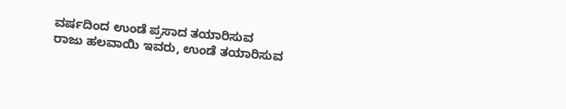ವರ್ಷದಿಂದ ಉಂಡೆ ಪ್ರಸಾದ ತಯಾರಿಸುವ ರಾಜು ಹಲವಾಯಿ ಇವರು, ಉಂಡೆ ತಯಾರಿಸುವ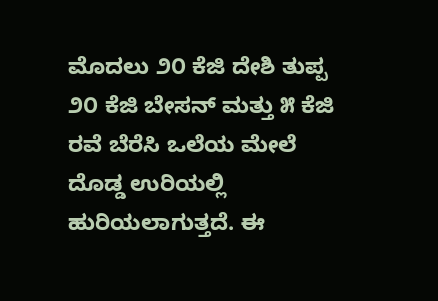ಮೊದಲು ೨೦ ಕೆಜಿ ದೇಶಿ ತುಪ್ಪ ೨೦ ಕೆಜಿ ಬೇಸನ್ ಮತ್ತು ೫ ಕೆಜಿ ರವೆ ಬೆರೆಸಿ ಒಲೆಯ ಮೇಲೆ ದೊಡ್ಡ ಉರಿಯಲ್ಲಿ ಹುರಿಯಲಾಗುತ್ತದೆ. ಈ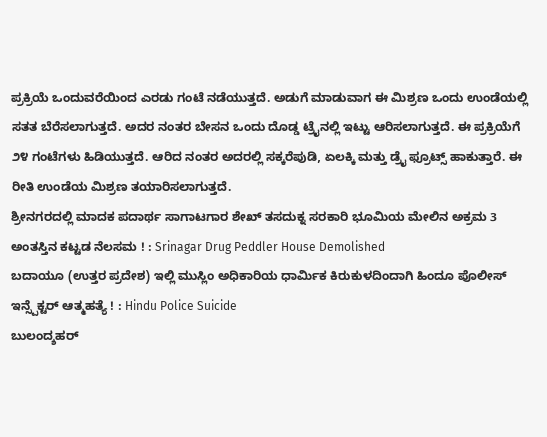ಪ್ರಕ್ರಿಯೆ ಒಂದುವರೆಯಿಂದ ಎರಡು ಗಂಟೆ ನಡೆಯುತ್ತದೆ. ಅಡುಗೆ ಮಾಡುವಾಗ ಈ ಮಿಶ್ರಣ ಒಂದು ಉಂಡೆಯಲ್ಲಿ ಸತತ ಬೆರೆಸಲಾಗುತ್ತದೆ. ಅದರ ನಂತರ ಬೇಸನ ಒಂದು ದೊಡ್ಡ ಟ್ರೈನಲ್ಲಿ ಇಟ್ಟು ಆರಿಸಲಾಗುತ್ತದೆ. ಈ ಪ್ರಕ್ರಿಯೆಗೆ ೨೪ ಗಂಟೆಗಳು ಹಿಡಿಯುತ್ತದೆ. ಆರಿದ ನಂತರ ಅದರಲ್ಲಿ ಸಕ್ಕರೆಪುಡಿ, ಏಲಕ್ಕಿ ಮತ್ತು ಡ್ರೈ ಫ್ರೂಟ್ಸ್ ಹಾಕುತ್ತಾರೆ. ಈ ರೀತಿ ಉಂಡೆಯ ಮಿಶ್ರಣ ತಯಾರಿಸಲಾಗುತ್ತದೆ.
ಶ್ರೀನಗರದಲ್ಲಿ ಮಾದಕ ಪದಾರ್ಥ ಸಾಗಾಟಗಾರ ಶೇಖ್ ತಸದುಕ್ನ ಸರಕಾರಿ ಭೂಮಿಯ ಮೇಲಿನ ಅಕ್ರಮ 3 ಅಂತಸ್ತಿನ ಕಟ್ಟಡ ನೆಲಸಮ ! : Srinagar Drug Peddler House Demolished
ಬದಾಯೂ (ಉತ್ತರ ಪ್ರದೇಶ) ಇಲ್ಲಿ ಮುಸ್ಲಿಂ ಅಧಿಕಾರಿಯ ಧಾರ್ಮಿಕ ಕಿರುಕುಳದಿಂದಾಗಿ ಹಿಂದೂ ಪೊಲೀಸ್ ಇನ್ಸ್ಪೆಕ್ಟರ್ ಆತ್ಮಹತ್ಯೆ ! : Hindu Police Suicide
ಬುಲಂದ್ಶಹರ್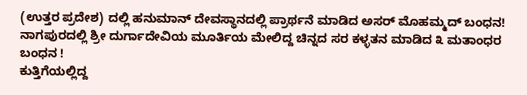(ಉತ್ತರ ಪ್ರದೇಶ) ದಲ್ಲಿ ಹನುಮಾನ್ ದೇವಸ್ಥಾನದಲ್ಲಿ ಪ್ರಾರ್ಥನೆ ಮಾಡಿದ ಅಸರ್ ಮೊಹಮ್ಮದ್ ಬಂಧನ!
ನಾಗಪುರದಲ್ಲಿ ಶ್ರೀ ದುರ್ಗಾದೇವಿಯ ಮೂರ್ತಿಯ ಮೇಲಿದ್ದ ಚಿನ್ನದ ಸರ ಕಳ್ಳತನ ಮಾಡಿದ ೩ ಮತಾಂಧರ ಬಂಧನ !
ಕುತ್ತಿಗೆಯಲ್ಲಿದ್ದ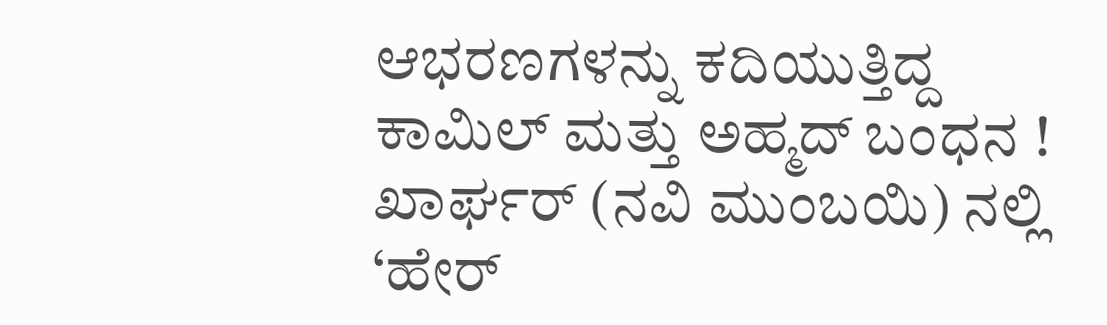ಆಭರಣಗಳನ್ನು ಕದಿಯುತ್ತಿದ್ದ ಕಾಮಿಲ್ ಮತ್ತು ಅಹ್ಮದ್ ಬಂಧನ !
ಖಾರ್ಘರ್ (ನವಿ ಮುಂಬಯಿ) ನಲ್ಲಿ ‘ಹೇರ್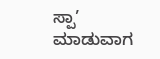ಸ್ಪಾ’ ಮಾಡುವಾಗ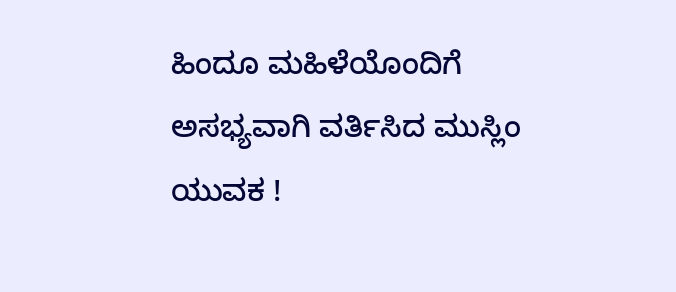ಹಿಂದೂ ಮಹಿಳೆಯೊಂದಿಗೆ ಅಸಭ್ಯವಾಗಿ ವರ್ತಿಸಿದ ಮುಸ್ಲಿಂ ಯುವಕ !